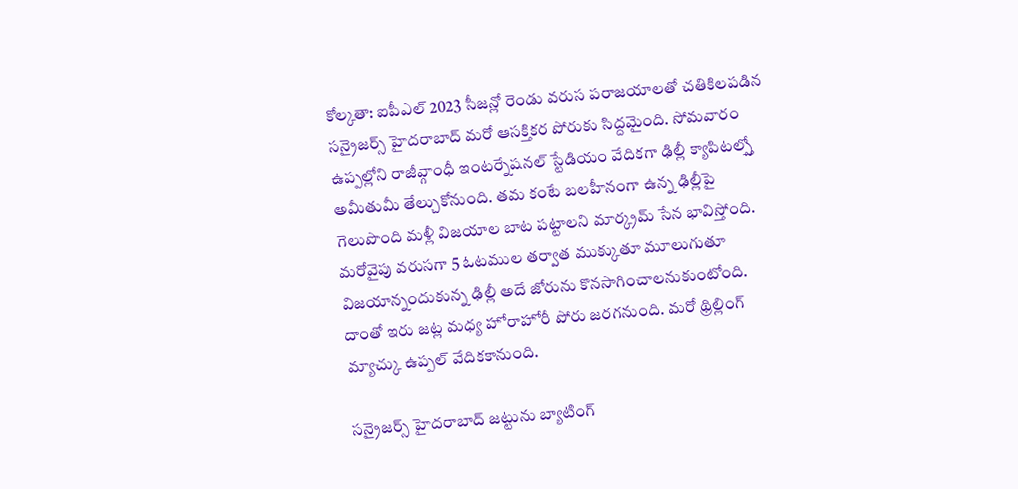కోల్కతా: ఐపీఎల్ 2023 సీజన్లో రెండు వరుస పరాజయాలతో చతికిలపడిన సన్రైజర్స్ హైదరాబాద్ మరో ఆసక్తికర పోరుకు సిద్దమైంది. సోమవారం ఉప్పల్లోని రాజీవ్గాంధీ ఇంటర్నేషనల్ స్టేడియం వేదికగా ఢిల్లీ క్యాపిటల్స్తో అమీతుమీ తేల్చుకోనుంది. తమ కంటే బలహీనంగా ఉన్న ఢిల్లీపై గెలుపొంది మళ్లీ విజయాల బాట పట్టాలని మార్క్రమ్ సేన భావిస్తోంది.
మరోవైపు వరుసగా 5 ఓటముల తర్వాత ముక్కుతూ మూలుగుతూ విజయాన్నందుకున్న ఢిల్లీ అదే జోరును కొనసాగించాలనుకుంటోంది. దాంతో ఇరు జట్ల మధ్య హోరాహోరీ పోరు జరగనుంది. మరో థ్రిల్లింగ్ మ్యాచ్కు ఉప్పల్ వేదికకానుంది.

సన్రైజర్స్ హైదరాబాద్ జట్టును బ్యాటింగ్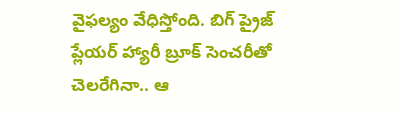వైఫల్యం వేధిస్తోంది. బిగ్ ప్రైజ్ ప్లేయర్ హ్యారీ బ్రూక్ సెంచరీతో చెలరేగినా.. ఆ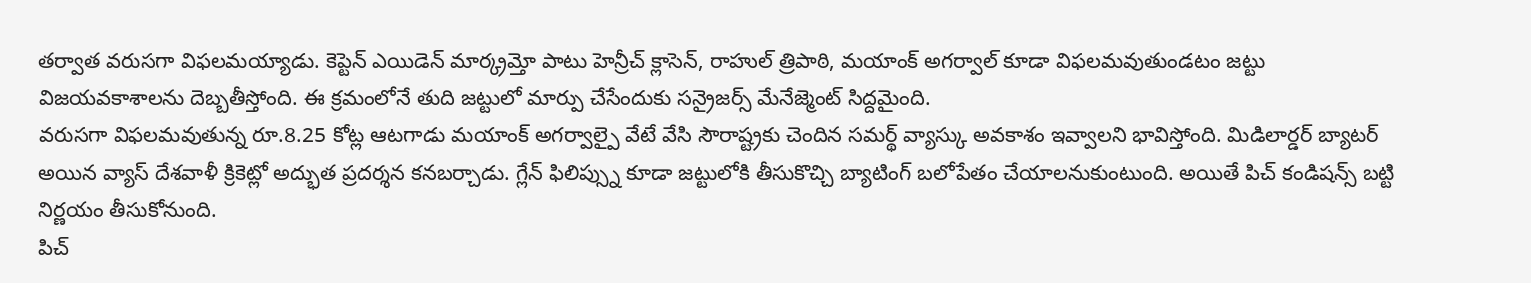తర్వాత వరుసగా విఫలమయ్యాడు. కెప్టెన్ ఎయిడెన్ మార్క్రమ్తో పాటు హెన్రీచ్ క్లాసెన్, రాహుల్ త్రిపాఠి, మయాంక్ అగర్వాల్ కూడా విఫలమవుతుండటం జట్టు విజయవకాశాలను దెబ్బతీస్తోంది. ఈ క్రమంలోనే తుది జట్టులో మార్పు చేసేందుకు సన్రైజర్స్ మేనేజ్మెంట్ సిద్దమైంది.
వరుసగా విఫలమవుతున్న రూ.8.25 కోట్ల ఆటగాడు మయాంక్ అగర్వాల్పై వేటే వేసి సౌరాష్ట్రకు చెందిన సమర్థ్ వ్యాస్కు అవకాశం ఇవ్వాలని భావిస్తోంది. మిడిలార్డర్ బ్యాటర్ అయిన వ్యాస్ దేశవాళీ క్రికెట్లో అద్భుత ప్రదర్శన కనబర్చాడు. గ్లేన్ ఫిలిప్స్ను కూడా జట్టులోకి తీసుకొచ్చి బ్యాటింగ్ బలోపేతం చేయాలనుకుంటుంది. అయితే పిచ్ కండిషన్స్ బట్టి నిర్ణయం తీసుకోనుంది.
పిచ్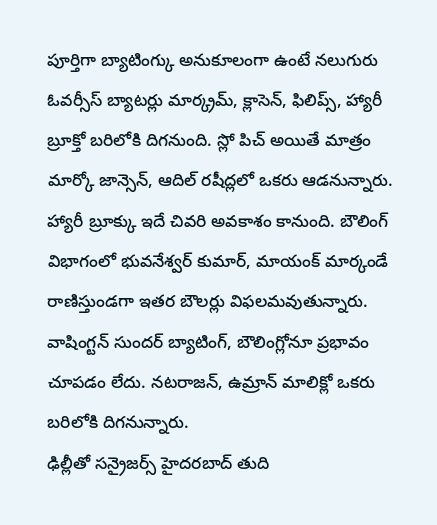పూర్తిగా బ్యాటింగ్కు అనుకూలంగా ఉంటే నలుగురు ఓవర్సీస్ బ్యాటర్లు మార్క్రమ్, క్లాసెన్, ఫిలిప్స్, హ్యారీ బ్రూక్తో బరిలోకి దిగనుంది. స్లో పిచ్ అయితే మాత్రం మార్కో జాన్సెన్, ఆదిల్ రషీద్లలో ఒకరు ఆడనున్నారు. హ్యారీ బ్రూక్కు ఇదే చివరి అవకాశం కానుంది. బౌలింగ్ విభాగంలో భువనేశ్వర్ కుమార్, మాయంక్ మార్కండే రాణిస్తుండగా ఇతర బౌలర్లు విఫలమవుతున్నారు. వాషింగ్టన్ సుందర్ బ్యాటింగ్, బౌలింగ్లోనూ ప్రభావం చూపడం లేదు. నటరాజన్, ఉమ్రాన్ మాలిక్లో ఒకరు బరిలోకి దిగనున్నారు.
ఢిల్లీతో సన్రైజర్స్ హైదరబాద్ తుది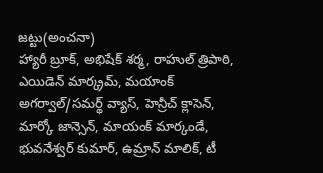జట్టు(అంచనా)
హ్యారీ బ్రూక్, అభిషేక్ శర్మ, రాహుల్ త్రిపాఠి, ఎయిడెన్ మార్క్రమ్, మయాంక్ అగర్వాల్/సమర్థ్ వ్యాస్, హెన్రీచ్ క్లాసెన్, మార్కో జాన్సెన్, మాయంక్ మార్కండే, భువనేశ్వర్ కుమార్, ఉమ్రాన్ మాలిక్, టీ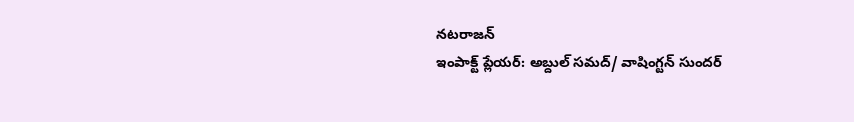నటరాజన్
ఇంపాక్ట్ ప్లేయర్: అబ్దుల్ సమద్/ వాషింగ్టన్ సుందర్